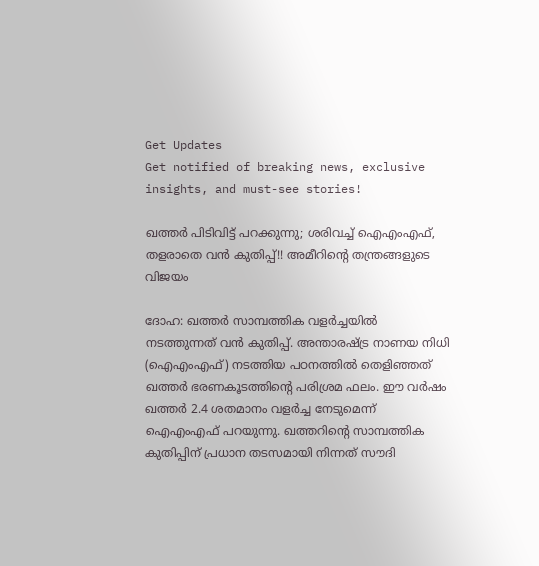Get Updates
Get notified of breaking news, exclusive insights, and must-see stories!

ഖത്തര്‍ പിടിവിട്ട് പറക്കുന്നു; ശരിവച്ച് ഐഎംഎഫ്, തളരാതെ വന്‍ കുതിപ്പ്!! അമീറിന്റെ തന്ത്രങ്ങളുടെ വിജയം

ദോഹ: ഖത്തര്‍ സാമ്പത്തിക വളര്‍ച്ചയില്‍ നടത്തുന്നത് വന്‍ കുതിപ്പ്. അന്താരഷ്ട്ര നാണയ നിധി (ഐഎംഎഫ്) നടത്തിയ പഠനത്തില്‍ തെളിഞ്ഞത് ഖത്തര്‍ ഭരണകൂടത്തിന്റെ പരിശ്രമ ഫലം. ഈ വര്‍ഷം ഖത്തര്‍ 2.4 ശതമാനം വളര്‍ച്ച നേടുമെന്ന് ഐഎംഎഫ് പറയുന്നു. ഖത്തറിന്റെ സാമ്പത്തിക കുതിപ്പിന് പ്രധാന തടസമായി നിന്നത് സൗദി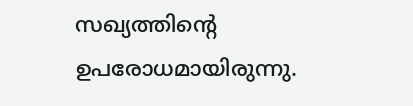സഖ്യത്തിന്റെ ഉപരോധമായിരുന്നു.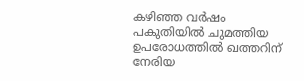കഴിഞ്ഞ വര്‍ഷം പകുതിയില്‍ ചുമത്തിയ ഉപരോധത്തില്‍ ഖത്തറിന് നേരിയ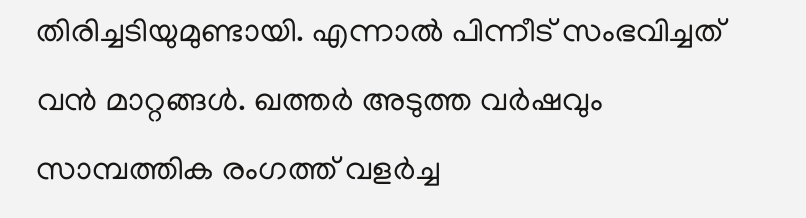തിരിച്ചടിയുമുണ്ടായി. എന്നാല്‍ പിന്നീട് സംഭവിച്ചത് വന്‍ മാറ്റങ്ങള്‍. ഖത്തര്‍ അടുത്ത വര്‍ഷവും സാമ്പത്തിക രംഗത്ത് വളര്‍ച്ച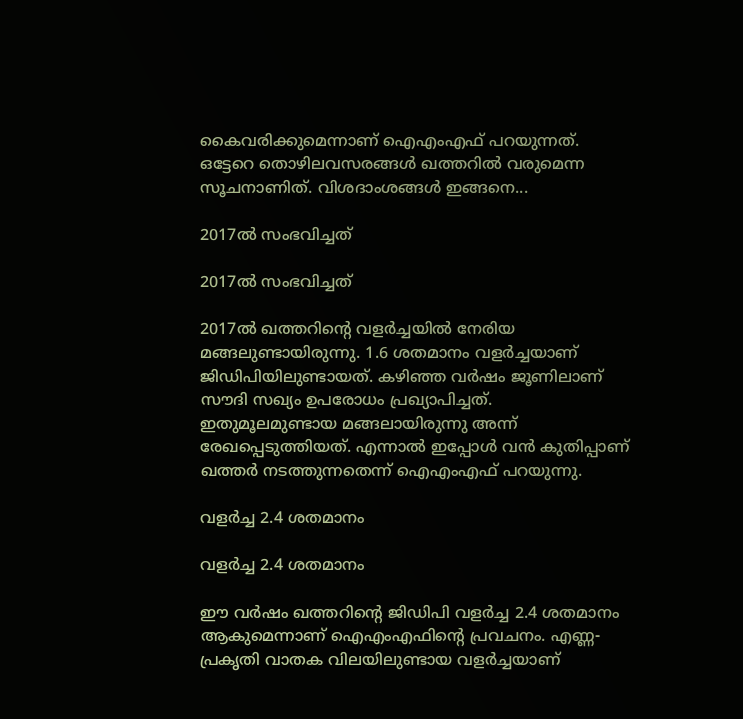കൈവരിക്കുമെന്നാണ് ഐഎംഎഫ് പറയുന്നത്. ഒട്ടേറെ തൊഴിലവസരങ്ങള്‍ ഖത്തറില്‍ വരുമെന്ന സൂചനാണിത്. വിശദാംശങ്ങള്‍ ഇങ്ങനെ...

2017ല്‍ സംഭവിച്ചത്

2017ല്‍ സംഭവിച്ചത്

2017ല്‍ ഖത്തറിന്റെ വളര്‍ച്ചയില്‍ നേരിയ മങ്ങലുണ്ടായിരുന്നു. 1.6 ശതമാനം വളര്‍ച്ചയാണ് ജിഡിപിയിലുണ്ടായത്. കഴിഞ്ഞ വര്‍ഷം ജൂണിലാണ് സൗദി സഖ്യം ഉപരോധം പ്രഖ്യാപിച്ചത്. ഇതുമൂലമുണ്ടായ മങ്ങലായിരുന്നു അന്ന് രേഖപ്പെടുത്തിയത്. എന്നാല്‍ ഇപ്പോള്‍ വന്‍ കുതിപ്പാണ് ഖത്തര്‍ നടത്തുന്നതെന്ന് ഐഎംഎഫ് പറയുന്നു.

വളര്‍ച്ച 2.4 ശതമാനം

വളര്‍ച്ച 2.4 ശതമാനം

ഈ വര്‍ഷം ഖത്തറിന്റെ ജിഡിപി വളര്‍ച്ച 2.4 ശതമാനം ആകുമെന്നാണ് ഐഎംഎഫിന്റെ പ്രവചനം. എണ്ണ-പ്രകൃതി വാതക വിലയിലുണ്ടായ വളര്‍ച്ചയാണ്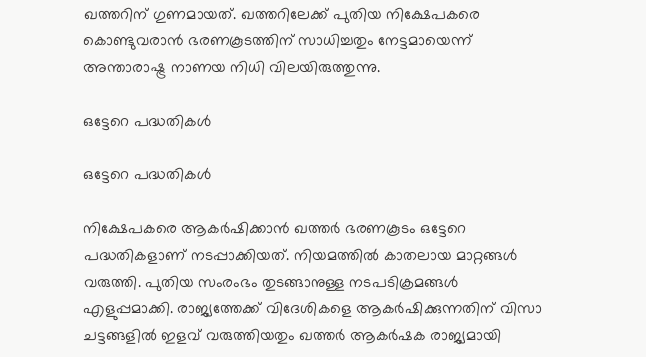ഖത്തറിന് ഗുണമായത്. ഖത്തറിലേക്ക് പുതിയ നിക്ഷേപകരെ കൊണ്ടുവരാന്‍ ഭരണകൂടത്തിന് സാധിച്ചതും നേട്ടമായെന്ന് അന്താരാഷ്ട്ര നാണയ നിധി വിലയിരുത്തുന്നു.

ഒട്ടേറെ പദ്ധതികള്‍

ഒട്ടേറെ പദ്ധതികള്‍

നിക്ഷേപകരെ ആകര്‍ഷിക്കാന്‍ ഖത്തര്‍ ഭരണകൂടം ഒട്ടേറെ പദ്ധതികളാണ് നടപ്പാക്കിയത്. നിയമത്തില്‍ കാതലായ മാറ്റങ്ങള്‍ വരുത്തി. പുതിയ സംരംഭം തുടങ്ങാനുള്ള നടപടിക്രമങ്ങള്‍ എളുപ്പമാക്കി. രാജ്യത്തേക്ക് വിദേശികളെ ആകര്‍ഷിക്കുന്നതിന് വിസാ ചട്ടങ്ങളില്‍ ഇളവ് വരുത്തിയതും ഖത്തര്‍ ആകര്‍ഷക രാജ്യമായി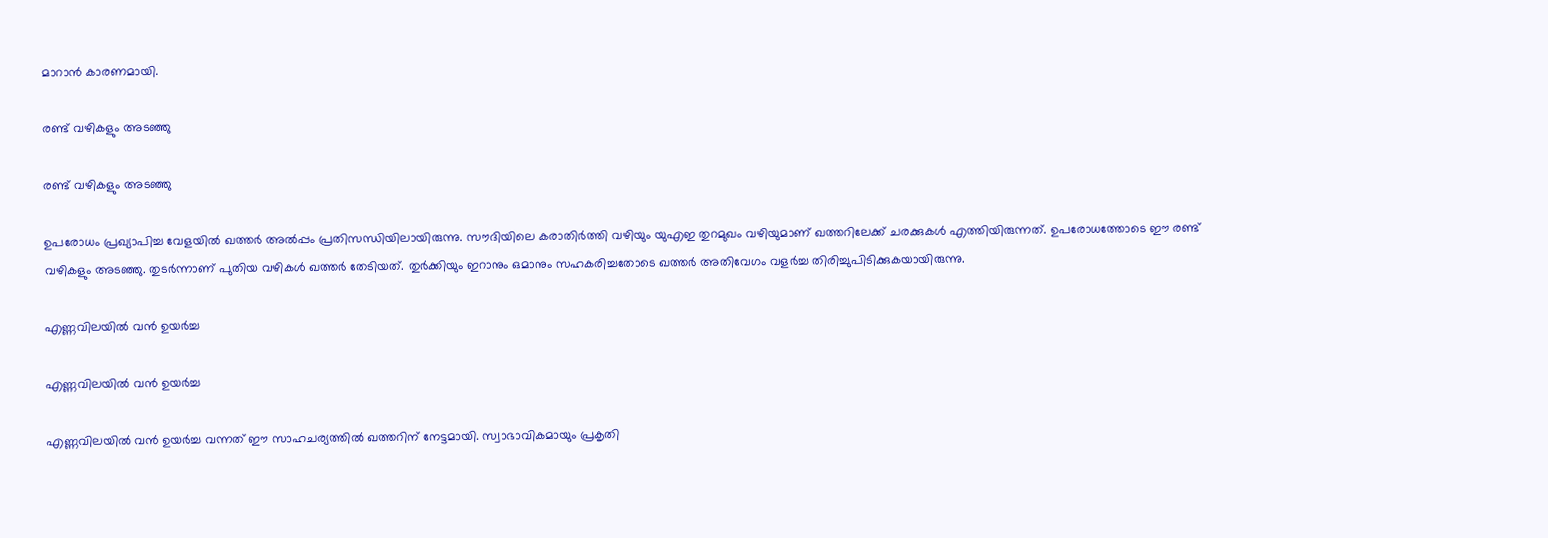മാറാന്‍ കാരണമായി.

രണ്ട് വഴികളും അടഞ്ഞു

രണ്ട് വഴികളും അടഞ്ഞു

ഉപരോധം പ്രഖ്യാപിച്ച വേളയില്‍ ഖത്തര്‍ അല്‍പ്പം പ്രതിസന്ധിയിലായിരുന്നു. സൗദിയിലെ കരാതിര്‍ത്തി വഴിയും യുഎഇ തുറമുഖം വഴിയുമാണ് ഖത്തറിലേക്ക് ചരക്കുകള്‍ എത്തിയിരുന്നത്. ഉപരോധത്തോടെ ഈ രണ്ട് വഴികളും അടഞ്ഞു. തുടര്‍ന്നാണ് പുതിയ വഴികള്‍ ഖത്തര്‍ തേടിയത്. തുര്‍ക്കിയും ഇറാനും ഒമാനും സഹകരിച്ചതോടെ ഖത്തര്‍ അതിവേഗം വളര്‍ച്ച തിരിച്ചുപിടിക്കുകയായിരുന്നു.

എണ്ണവിലയില്‍ വന്‍ ഉയര്‍ച്ച

എണ്ണവിലയില്‍ വന്‍ ഉയര്‍ച്ച

എണ്ണവിലയില്‍ വന്‍ ഉയര്‍ച്ച വന്നത് ഈ സാഹചര്യത്തില്‍ ഖത്തറിന് നേട്ടമായി. സ്വാഭാവികമായും പ്രകൃതി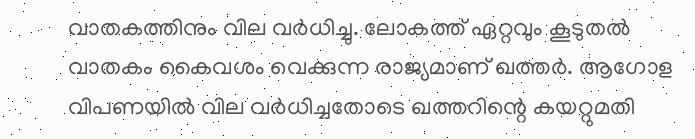വാതകത്തിനും വില വര്‍ധിച്ചു. ലോകത്ത് ഏറ്റവും കൂടുതല്‍ വാതകം കൈവശം വെക്കുന്ന രാജ്യമാണ് ഖത്തര്‍. ആഗോള വിപണയില്‍ വില വര്‍ധിച്ചതോടെ ഖത്തറിന്റെ കയറ്റുമതി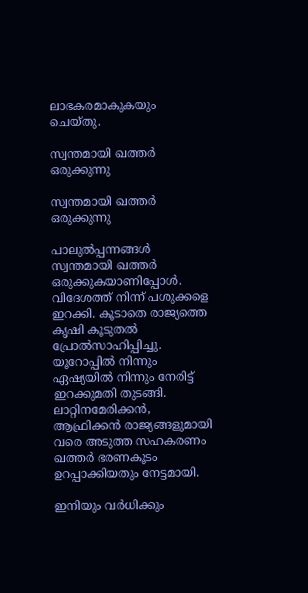ലാഭകരമാകുകയും ചെയ്തു.

സ്വന്തമായി ഖത്തര്‍ ഒരുക്കുന്നു

സ്വന്തമായി ഖത്തര്‍ ഒരുക്കുന്നു

പാലുല്‍പ്പന്നങ്ങള്‍ സ്വന്തമായി ഖത്തര്‍ ഒരുക്കുകയാണിപ്പോള്‍. വിദേശത്ത് നിന്ന് പശുക്കളെ ഇറക്കി. കൂടാതെ രാജ്യത്തെ കൃഷി കൂടുതല്‍ പ്രോല്‍സാഹിപ്പിച്ചു. യൂറോപ്പില്‍ നിന്നും ഏഷ്യയില്‍ നിന്നും നേരിട്ട് ഇറക്കുമതി തുടങ്ങി. ലാറ്റിനമേരിക്കന്‍, ആഫ്രിക്കന്‍ രാജ്യങ്ങളുമായി വരെ അടുത്ത സഹകരണം ഖത്തര്‍ ഭരണകൂടം ഉറപ്പാക്കിയതും നേട്ടമായി.

ഇനിയും വര്‍ധിക്കും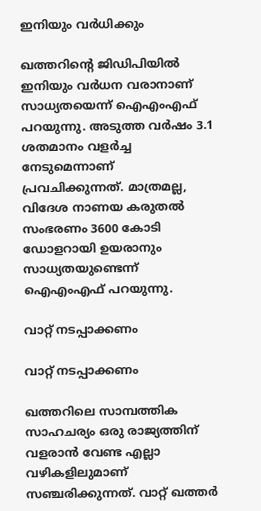ഇനിയും വര്‍ധിക്കും

ഖത്തറിന്റെ ജിഡിപിയില്‍ ഇനിയും വര്‍ധന വരാനാണ് സാധ്യതയെന്ന് ഐഎംഎഫ് പറയുന്നു. അടുത്ത വര്‍ഷം 3.1 ശതമാനം വളര്‍ച്ച നേടുമെന്നാണ് പ്രവചിക്കുന്നത്. മാത്രമല്ല, വിദേശ നാണയ കരുതല്‍ സംഭരണം 3600 കോടി ഡോളറായി ഉയരാനും സാധ്യതയുണ്ടെന്ന് ഐഎംഎഫ് പറയുന്നു.

വാറ്റ് നടപ്പാക്കണം

വാറ്റ് നടപ്പാക്കണം

ഖത്തറിലെ സാമ്പത്തിക സാഹചര്യം ഒരു രാജ്യത്തിന് വളരാന്‍ വേണ്ട എല്ലാ വഴികളിലുമാണ് സഞ്ചരിക്കുന്നത്. വാറ്റ് ഖത്തര്‍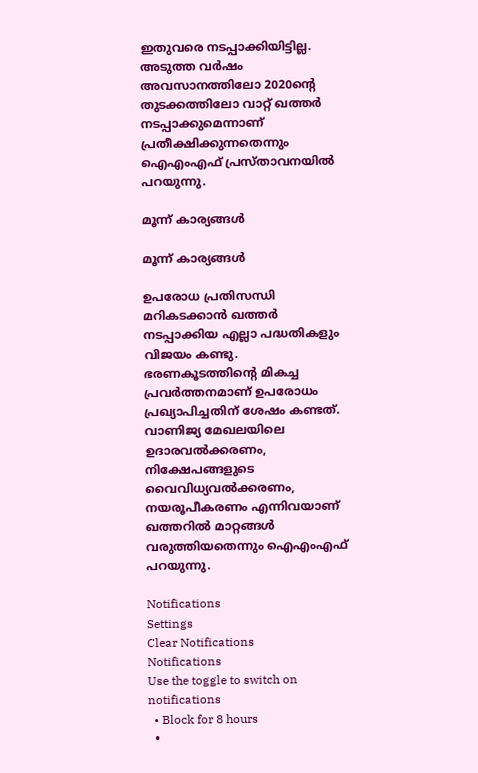ഇതുവരെ നടപ്പാക്കിയിട്ടില്ല. അടുത്ത വര്‍ഷം അവസാനത്തിലോ 2020ന്റെ തുടക്കത്തിലോ വാറ്റ് ഖത്തര്‍ നടപ്പാക്കുമെന്നാണ് പ്രതീക്ഷിക്കുന്നതെന്നും ഐഎംഎഫ് പ്രസ്താവനയില്‍ പറയുന്നു.

മൂന്ന് കാര്യങ്ങള്‍

മൂന്ന് കാര്യങ്ങള്‍

ഉപരോധ പ്രതിസന്ധി മറികടക്കാന്‍ ഖത്തര്‍ നടപ്പാക്കിയ എല്ലാ പദ്ധതികളും വിജയം കണ്ടു. ഭരണകൂടത്തിന്റെ മികച്ച പ്രവര്‍ത്തനമാണ് ഉപരോധം പ്രഖ്യാപിച്ചതിന് ശേഷം കണ്ടത്. വാണിജ്യ മേഖലയിലെ ഉദാരവല്‍ക്കരണം, നിക്ഷേപങ്ങളുടെ വൈവിധ്യവല്‍ക്കരണം, നയരൂപീകരണം എന്നിവയാണ് ഖത്തറില്‍ മാറ്റങ്ങള്‍ വരുത്തിയതെന്നും ഐഎംഎഫ് പറയുന്നു.

Notifications
Settings
Clear Notifications
Notifications
Use the toggle to switch on notifications
  • Block for 8 hours
  •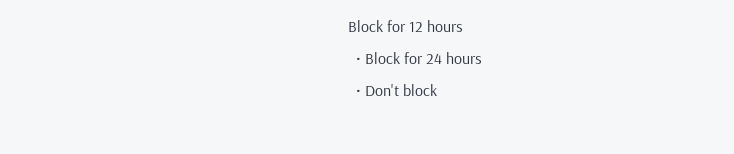Block for 12 hours
  • Block for 24 hours
  • Don't block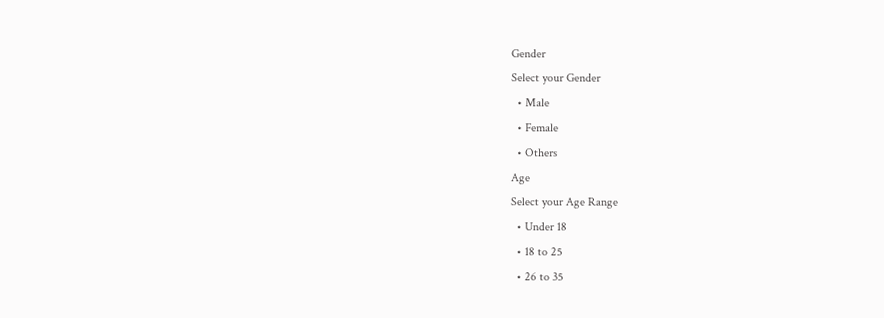Gender
Select your Gender
  • Male
  • Female
  • Others
Age
Select your Age Range
  • Under 18
  • 18 to 25
  • 26 to 35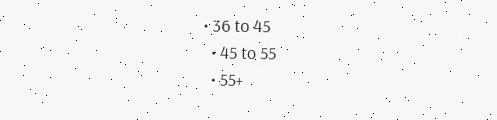• 36 to 45
  • 45 to 55
  • 55+